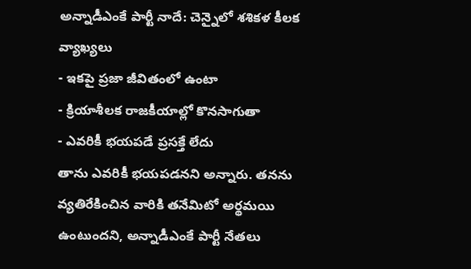అన్నాడీఎంకే పార్టీ నాదే: చెన్నైలో శశికళ కీలక వ్యాఖ్యలు
- ఇకపై ప్రజా జీవితంలో ఉంటా
- క్రియాశీలక రాజకీయాల్లో కొనసాగుతా
- ఎవరికీ భయపడే ప్రసక్తే లేదు
తాను ఎవరికీ భయపడనని అన్నారు. తనను వ్యతిరేకించిన వారికి తనేమిటో అర్థమయి ఉంటుందని, అన్నాడీఎంకే పార్టీ నేతలు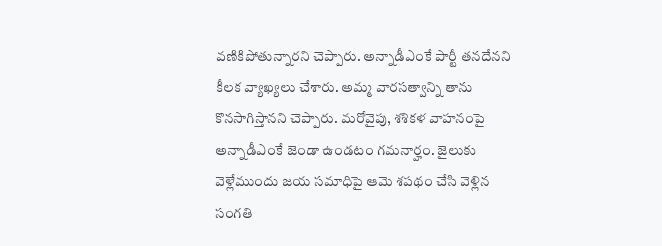వణికిపోతున్నారని చెప్పారు. అన్నాడీఎంకే పార్టీ తనదేనని కీలక వ్యాఖ్యలు చేశారు. అమ్మ వారసత్వాన్ని తాను కొనసాగిస్తానని చెప్పారు. మరోవైపు, శశికళ వాహనంపై అన్నాడీఎంకే జెండా ఉండటం గమనార్హం. జైలుకు వెళ్లేముందు జయ సమాధిపై ఆమె శపథం చేసి వెళ్లిన సంగతి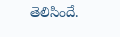తెలిసిందే.